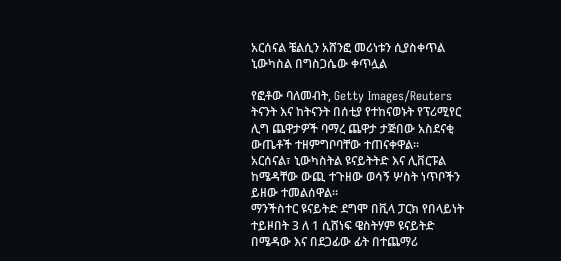አርሰናል ቼልሲን አሸንፎ መሪነቱን ሲያስቀጥል ኒውካስል በግስጋሴው ቀጥሏል

የፎቶው ባለመብት, Getty Images/Reuters
ትናንት እና ከትናንት በሰቲያ የተከናወኑት የፕሪሚየር ሊግ ጨዋታዎች ባማረ ጨዋታ ታጅበው አስደናቂ ውጤቶች ተዘምግቦባቸው ተጠናቀዋል።
አርሰናል፣ ኒውካስትል ዩናይትትድ እና ሊቨርፑል ከሜዳቸው ውጪ ተጉዘው ወሳኝ ሦስት ነጥቦችን ይዘው ተመልሰዋል።
ማንችስተር ዩናይትድ ደግሞ በቪላ ፓርክ የበላይነት ተይዞበት 3 ለ 1 ሲሸነፍ ዌስትሃም ዩናይትድ በሜዳው እና በደጋፊው ፊት በተጨማሪ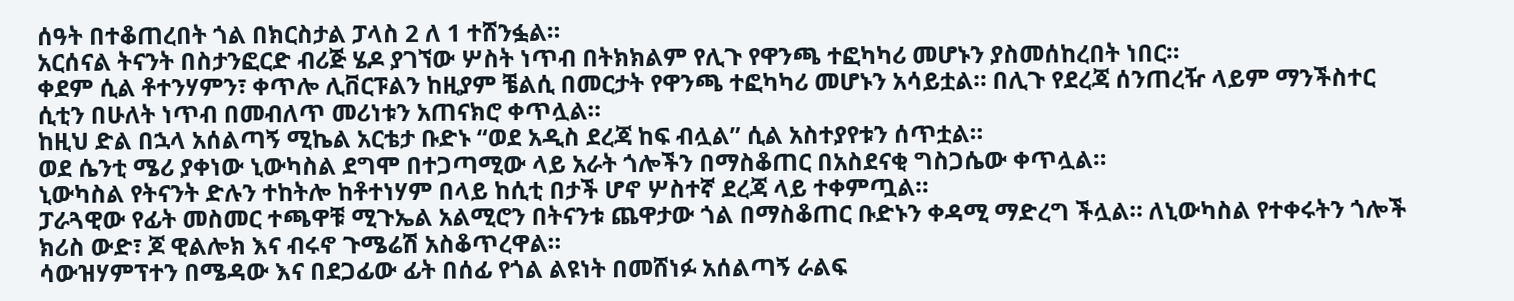ሰዓት በተቆጠረበት ጎል በክርስታል ፓላስ 2 ለ 1 ተሸንፏል።
አርሰናል ትናንት በስታንፎርድ ብሪጅ ሄዶ ያገኘው ሦስት ነጥብ በትክክልም የሊጉ የዋንጫ ተፎካካሪ መሆኑን ያስመሰከረበት ነበር።
ቀደም ሲል ቶተንሃምን፣ ቀጥሎ ሊቨርፑልን ከዚያም ቼልሲ በመርታት የዋንጫ ተፎካካሪ መሆኑን አሳይቷል። በሊጉ የደረጃ ሰንጠረዥ ላይም ማንችስተር ሲቲን በሁለት ነጥብ በመብለጥ መሪነቱን አጠናክሮ ቀጥሏል።
ከዚህ ድል በኋላ አሰልጣኝ ሚኬል አርቴታ ቡድኑ “ወደ አዲስ ደረጃ ከፍ ብሏል” ሲል አስተያየቱን ሰጥቷል።
ወደ ሴንቲ ሜሪ ያቀነው ኒውካስል ደግሞ በተጋጣሚው ላይ አራት ጎሎችን በማስቆጠር በአስደናቂ ግስጋሴው ቀጥሏል።
ኒውካስል የትናንት ድሉን ተከትሎ ከቶተነሃም በላይ ከሲቲ በታች ሆኖ ሦስተኛ ደረጃ ላይ ተቀምጧል።
ፓራጓዊው የፊት መስመር ተጫዋቹ ሚጉኤል አልሚሮን በትናንቱ ጨዋታው ጎል በማስቆጠር ቡድኑን ቀዳሚ ማድረግ ችሏል። ለኒውካስል የተቀሩትን ጎሎች ክሪስ ውድ፣ ጆ ዊልሎክ እና ብሩኖ ጉሜሬሽ አስቆጥረዋል።
ሳውዝሃምፕተን በሜዳው እና በደጋፊው ፊት በሰፊ የጎል ልዩነት በመሸነፉ አሰልጣኝ ራልፍ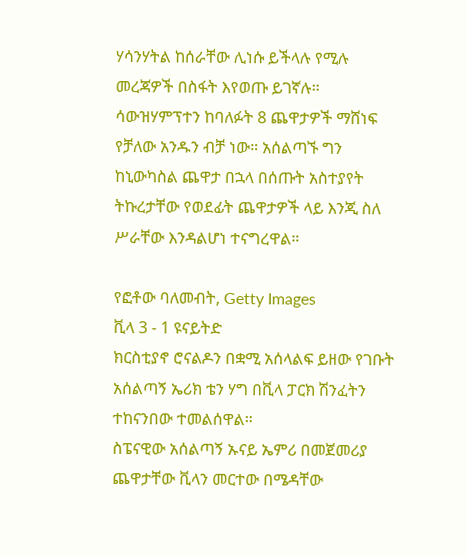ሃሳንሃትል ከሰራቸው ሊነሱ ይችላሉ የሚሉ መረጃዎች በስፋት እየወጡ ይገኛሉ።
ሳውዝሃምፕተን ከባለፉት 8 ጨዋታዎች ማሸነፍ የቻለው አንዱን ብቻ ነው። አሰልጣኙ ግን ከኒውካስል ጨዋታ በኋላ በሰጡት አስተያየት ትኩረታቸው የወደፊት ጨዋታዎች ላይ እንጂ ስለ ሥራቸው እንዳልሆነ ተናግረዋል።

የፎቶው ባለመብት, Getty Images
ቪላ 3 - 1 ዩናይትድ
ክርስቲያኖ ሮናልዶን በቋሚ አሰላልፍ ይዘው የገቡት አሰልጣኝ ኤሪክ ቴን ሃግ በቪላ ፓርክ ሽንፈትን ተከናንበው ተመልሰዋል።
ስፔናዊው አሰልጣኝ ኡናይ ኤምሪ በመጀመሪያ ጨዋታቸው ቪላን መርተው በሜዳቸው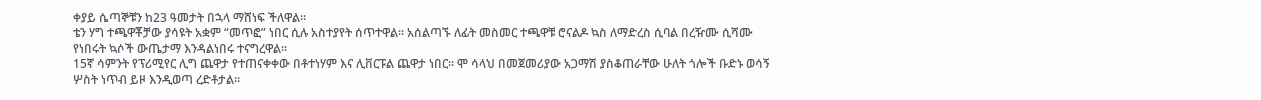ቀያይ ሴጣኞቹን ከ23 ዓመታት በኋላ ማሸነፍ ችለዋል።
ቴን ሃግ ተጫዋቾቻው ያሳዩት አቋም “መጥፎ” ነበር ሲሉ አስተያየት ሰጥተዋል። አሰልጣኙ ለፊት መስመር ተጫዋቹ ሮናልዶ ኳስ ለማድረስ ሲባል በረዥሙ ሲሻሙ የነበሩት ኳሶች ውጤታማ እንዳልነበሩ ተናግረዋል።
15ኛ ሳምንት የፕሪሚየር ሊግ ጨዋታ የተጠናቀቀው በቶተነሃም እና ሊቨርፑል ጨዋታ ነበር። ሞ ሳላህ በመጀመሪያው አጋማሽ ያስቆጠራቸው ሁለት ጎሎች ቡድኑ ወሳኝ ሦስት ነጥብ ይዞ እንዲወጣ ረድቶታል።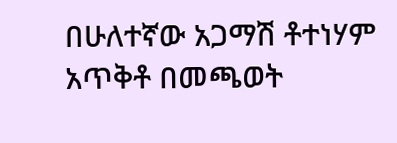በሁለተኛው አጋማሽ ቶተነሃም አጥቅቶ በመጫወት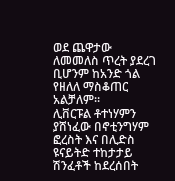ወደ ጨዋታው ለመመለስ ጥረት ያደረገ ቢሆንም ከአንድ ጎል የዘለለ ማስቆጠር አልቻለም።
ሊቨርፑል ቶተነሃምን ያሸነፈው በኖቲንግሃም ፎረስት እና በሊድስ ዩናይትድ ተከታታይ ሽንፈቶች ከደረሰበት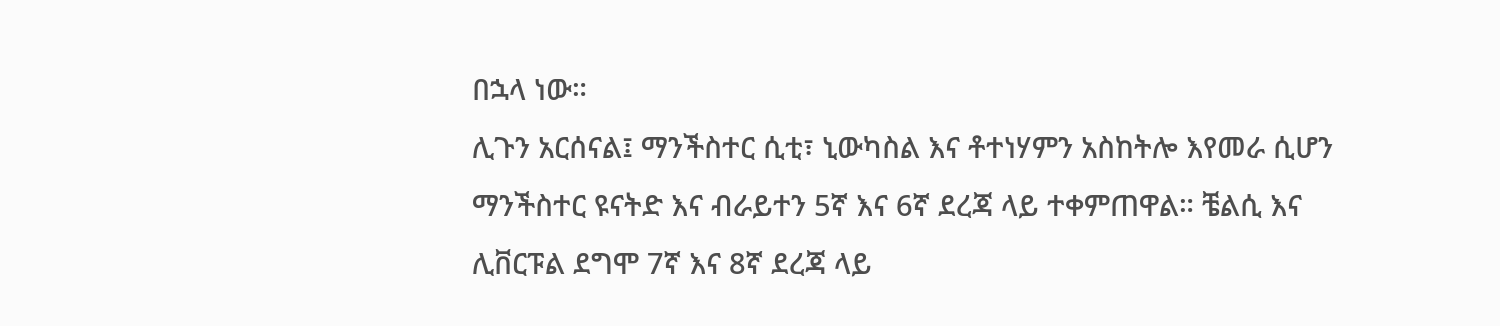በኋላ ነው።
ሊጉን አርሰናል፤ ማንችስተር ሲቲ፣ ኒውካስል እና ቶተነሃምን አስከትሎ እየመራ ሲሆን ማንችስተር ዩናትድ እና ብራይተን 5ኛ እና 6ኛ ደረጃ ላይ ተቀምጠዋል። ቼልሲ እና ሊቨርፑል ደግሞ 7ኛ እና 8ኛ ደረጃ ላይ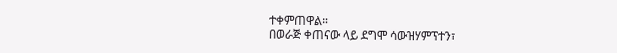ተቀምጠዋል።
በወራጅ ቀጠናው ላይ ደግሞ ሳውዝሃምፕተን፣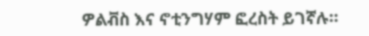ዎልቭስ እና ኖቲንግሃም ፎረስት ይገኛሉ።